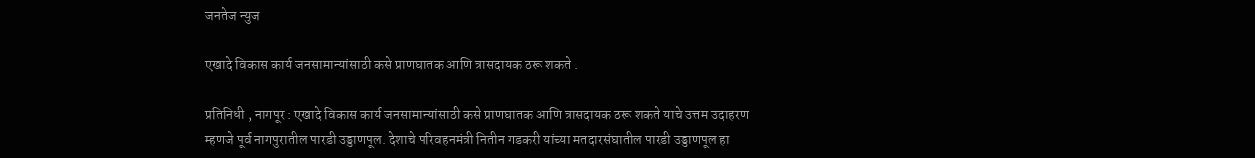जनतेज न्युज

एखादे विकास कार्य जनसामान्यांसाठी कसे प्राणघातक आणि त्रासदायक ठरू शकते .

प्रतिनिधी , नागपूर : एखादे विकास कार्य जनसामान्यांसाठी कसे प्राणघातक आणि त्रासदायक ठरू शकते याचे उत्तम उदाहरण म्हणजे पूर्व नागपुरातील पारडी उड्डाणपूल. देशाचे परिवहनमंत्री नितीन गडकरी यांच्या मतदारसंघातील पारडी उड्डाणपूल हा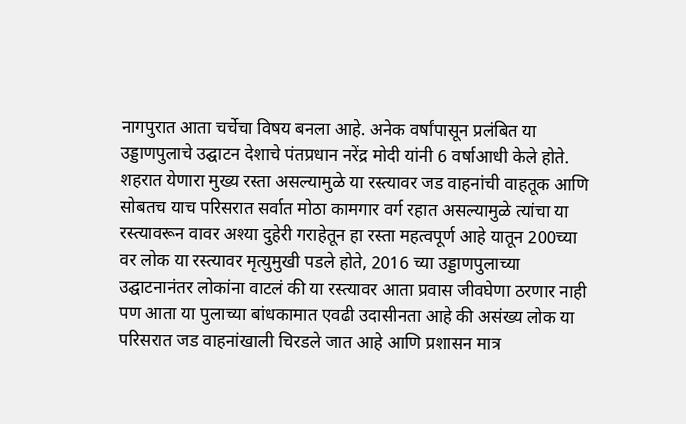नागपुरात आता चर्चेचा विषय बनला आहे. अनेक वर्षांपासून प्रलंबित या उड्डाणपुलाचे उद्घाटन देशाचे पंतप्रधान नरेंद्र मोदी यांनी 6 वर्षाआधी केले होते. शहरात येणारा मुख्य रस्ता असल्यामुळे या रस्त्यावर जड वाहनांची वाहतूक आणि सोबतच याच परिसरात सर्वात मोठा कामगार वर्ग रहात असल्यामुळे त्यांचा या रस्त्यावरून वावर अश्या दुहेरी गराहेतून हा रस्ता महत्वपूर्ण आहे यातून 200च्या वर लोक या रस्त्यावर मृत्युमुखी पडले होते, 2016 च्या उड्डाणपुलाच्या उद्घाटनानंतर लोकांना वाटलं की या रस्त्यावर आता प्रवास जीवघेणा ठरणार नाही पण आता या पुलाच्या बांधकामात एवढी उदासीनता आहे की असंख्य लोक या परिसरात जड वाहनांखाली चिरडले जात आहे आणि प्रशासन मात्र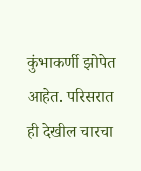कुंभाकर्णी झोपेत आहेत. परिसरात ही देखील चारचा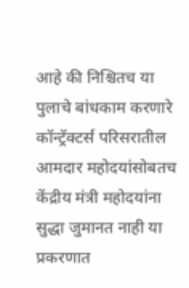आहे की निश्चितच या पुलाचे बांधकाम करणारे कॉन्ट्रॅक्टर्स परिसरातील आमदार महोदयांसोबतच केंद्रीय मंत्री महोदयांना सुद्धा जुमानत नाही या प्रकरणात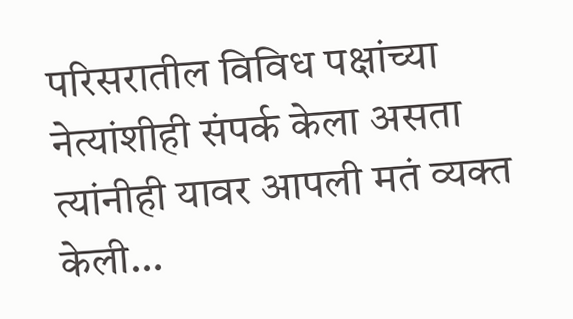परिसरातील विविध पक्षांच्या नेत्यांशीही संपर्क केला असता त्यांनीही यावर आपली मतं व्यक्त केली…